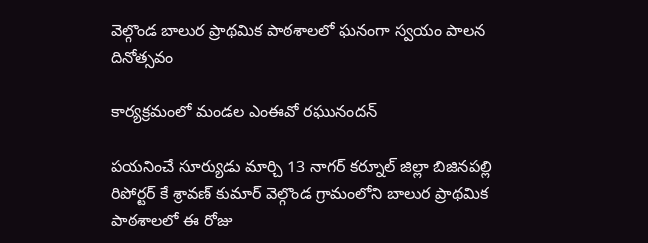వెల్గొండ బాలుర ప్రాథమిక పాఠశాలలో ఘనంగా స్వయం పాలన దినోత్సవం

కార్యక్రమంలో మండల ఎంఈవో రఘునందన్

పయనించే సూర్యుడు మార్చి 13 నాగర్ కర్నూల్ జిల్లా బిజినపల్లి రిపోర్టర్ కే శ్రావణ్ కుమార్ వెల్గొండ గ్రామంలోని బాలుర ప్రాథమిక పాఠశాలలో ఈ రోజు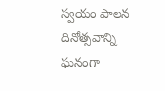స్వయం పాలన దినోత్సవాన్ని ఘనంగా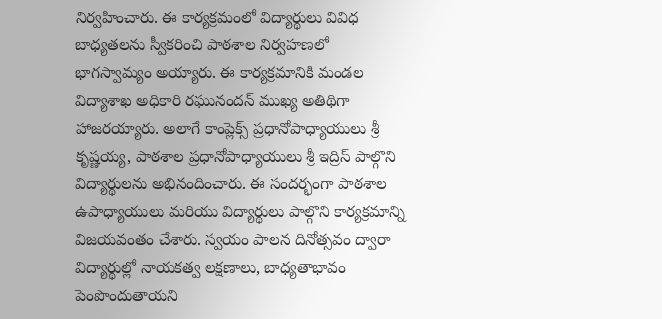నిర్వహించారు. ఈ కార్యక్రమంలో విద్యార్థులు వివిధ బాధ్యతలను స్వీకరించి పాఠశాల నిర్వహణలో భాగస్వామ్యం అయ్యారు. ఈ కార్యక్రమానికి మండల విద్యాశాఖ అధికారి రఘునందన్ ముఖ్య అతిథిగా హాజరయ్యారు. అలాగే కాంప్లెక్స్ ప్రధానోపాధ్యాయులు శ్రీ కృష్ణయ్య, పాఠశాల ప్రధానోపాధ్యాయులు శ్రీ ఇద్రిస్ పాల్గొని విద్యార్థులను అభినందించారు. ఈ సందర్భంగా పాఠశాల ఉపాధ్యాయులు మరియు విద్యార్థులు పాల్గొని కార్యక్రమాన్ని విజయవంతం చేశారు. స్వయం పాలన దినోత్సవం ద్వారా విద్యార్థుల్లో నాయకత్వ లక్షణాలు, బాధ్యతాభావం పెంపొందుతాయని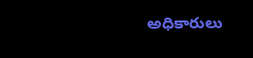అధికారులు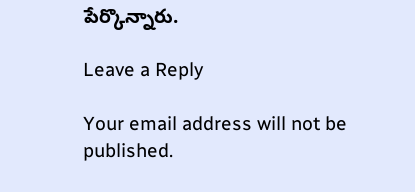పేర్కొన్నారు.

Leave a Reply

Your email address will not be published.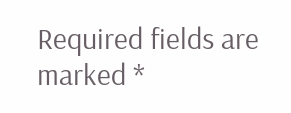Required fields are marked *